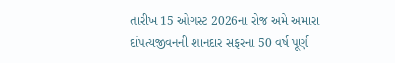તારીખ 15 ઓગસ્ટ 2026ના રોજ અમે અમારા દાંપત્યજીવનની શાનદાર સફરના 50 વર્ષ પૂર્ણ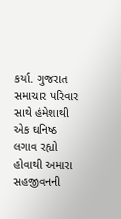કર્યા. ગુજરાત સમાચાર પરિવાર સાથે હંમેશાથી એક ઘનિષ્ઠ લગાવ રહ્યો હોવાથી અમારા સહજીવનની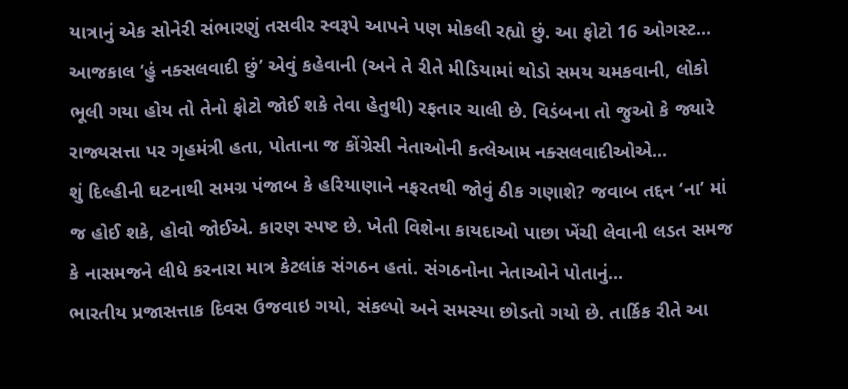યાત્રાનું એક સોનેરી સંભારણું તસવીર સ્વરૂપે આપને પણ મોકલી રહ્યો છું. આ ફોટો 16 ઓગસ્ટ...
આજકાલ ‘હું નક્સલવાદી છું’ એવું કહેવાની (અને તે રીતે મીડિયામાં થોડો સમય ચમકવાની, લોકો ભૂલી ગયા હોય તો તેનો ફોટો જોઈ શકે તેવા હેતુથી) રફતાર ચાલી છે. વિડંબના તો જુઓ કે જ્યારે રાજ્યસત્તા પર ગૃહમંત્રી હતા, પોતાના જ કોંગ્રેસી નેતાઓની કત્લેઆમ નક્સલવાદીઓએ...
શું દિલ્હીની ઘટનાથી સમગ્ર પંજાબ કે હરિયાણાને નફરતથી જોવું ઠીક ગણાશે? જવાબ તદ્દન ‘ના’ માં જ હોઈ શકે, હોવો જોઈએ. કારણ સ્પષ્ટ છે. ખેતી વિશેના કાયદાઓ પાછા ખેંચી લેવાની લડત સમજ કે નાસમજને લીધે કરનારા માત્ર કેટલાંક સંગઠન હતાં. સંગઠનોના નેતાઓને પોતાનું...
ભારતીય પ્રજાસત્તાક દિવસ ઉજવાઇ ગયો, સંકલ્પો અને સમસ્યા છોડતો ગયો છે. તાર્કિક રીતે આ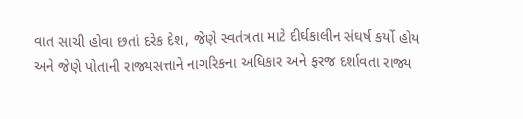વાત સાચી હોવા છતાં દરેક દેશ, જેણે સ્વતંત્રતા માટે દીર્ઘકાલીન સંઘર્ષ કર્યો હોય અને જેણે પોતાની રાજ્યસત્તાને નાગરિકના અધિકાર અને ફરજ દર્શાવતા રાજ્ય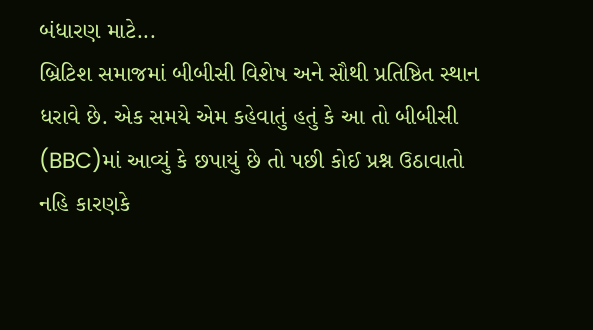બંધારણ માટે...
બ્રિટિશ સમાજમાં બીબીસી વિશેષ અને સૌથી પ્રતિષ્ઠિત સ્થાન ધરાવે છે. એક સમયે એમ કહેવાતું હતું કે આ તો બીબીસી (BBC)માં આવ્યું કે છપાયું છે તો પછી કોઈ પ્રશ્ન ઉઠાવાતો નહિ કારણકે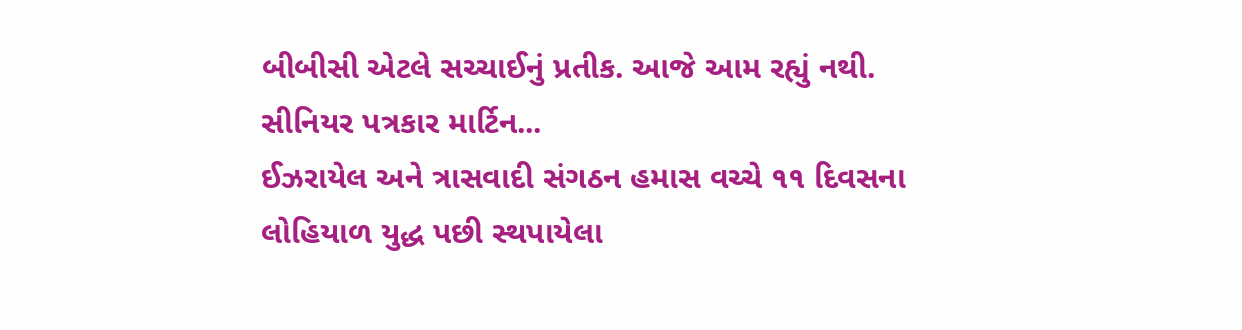બીબીસી એટલે સચ્ચાઈનું પ્રતીક. આજે આમ રહ્યું નથી. સીનિયર પત્રકાર માર્ટિન...
ઈઝરાયેલ અને ત્રાસવાદી સંગઠન હમાસ વચ્ચે ૧૧ દિવસના લોહિયાળ યુદ્ધ પછી સ્થપાયેલા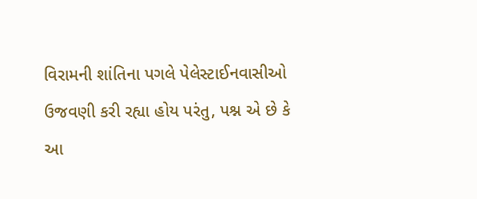વિરામની શાંતિના પગલે પેલેસ્ટાઈનવાસીઓ ઉજવણી કરી રહ્યા હોય પરંતુ, પશ્ન એ છે કે આ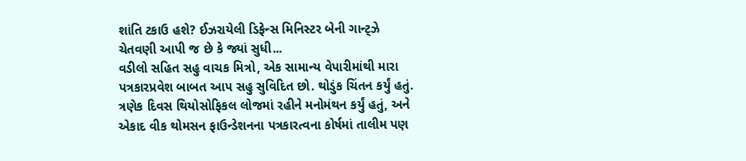શાંતિ ટકાઉ હશે? ઈઝરાયેલી ડિફેન્સ મિનિસ્ટર બેની ગાન્ટ્ઝે ચેતવણી આપી જ છે કે જ્યાં સુધી...
વડીલો સહિત સહુ વાચક મિત્રો, એક સામાન્ય વેપારીમાંથી મારા પત્રકારપ્રવેશ બાબત આપ સહુ સુવિદિત છો. થોડુંક ચિંતન કર્યું હતું. ત્રણેક દિવસ થિયોસોફિકલ લોજમાં રહીને મનોમંથન કર્યું હતું, અને એકાદ વીક થોમસન ફાઉન્ડેશનના પત્રકારત્વના કોર્ષમાં તાલીમ પણ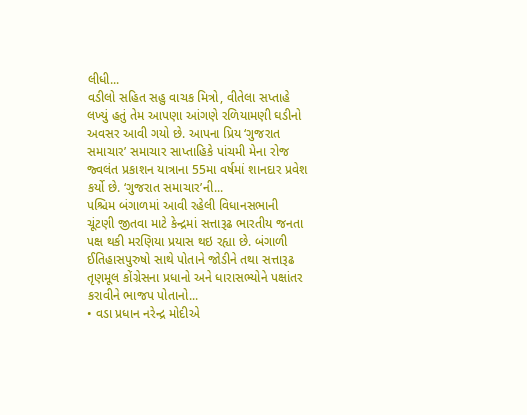લીધી...
વડીલો સહિત સહુ વાચક મિત્રો, વીતેલા સપ્તાહે લખ્યું હતું તેમ આપણા આંગણે રળિયામણી ઘડીનો અવસર આવી ગયો છે. આપના પ્રિય ‘ગુજરાત સમાચાર’ સમાચાર સાપ્તાહિકે પાંચમી મેના રોજ જ્વલંત પ્રકાશન યાત્રાના 55મા વર્ષમાં શાનદાર પ્રવેશ કર્યો છે. ‘ગુજરાત સમાચાર’ની...
પશ્ચિમ બંગાળમાં આવી રહેલી વિધાનસભાની ચૂંટણી જીતવા માટે કેન્દ્રમાં સત્તારૂઢ ભારતીય જનતા પક્ષ થકી મરણિયા પ્રયાસ થઇ રહ્યા છે. બંગાળી ઈતિહાસપુરુષો સાથે પોતાને જોડીને તથા સત્તારૂઢ તૃણમૂલ કોંગ્રેસના પ્રધાનો અને ધારાસભ્યોને પક્ષાંતર કરાવીને ભાજપ પોતાનો...
• વડા પ્રધાન નરેન્દ્ર મોદીએ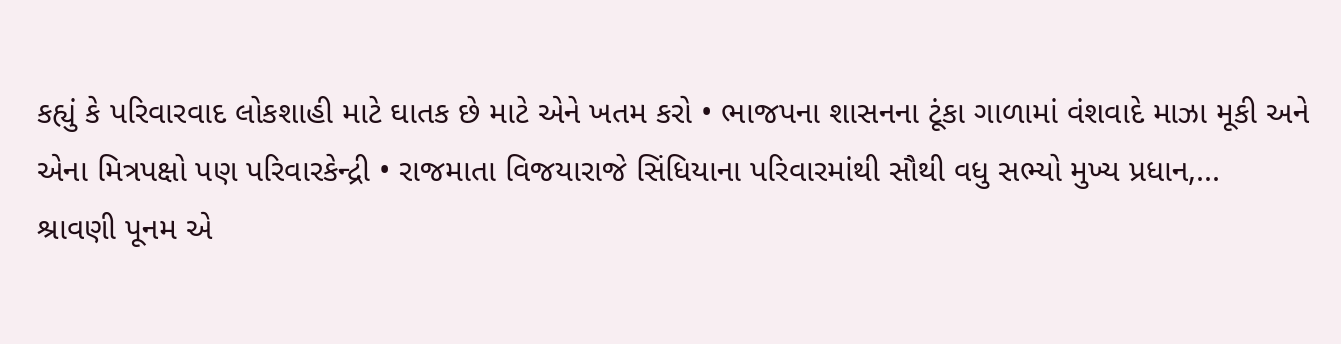કહ્યું કે પરિવારવાદ લોકશાહી માટે ઘાતક છે માટે એને ખતમ કરો • ભાજપના શાસનના ટૂંકા ગાળામાં વંશવાદે માઝા મૂકી અને એના મિત્રપક્ષો પણ પરિવારકેન્દ્રી • રાજમાતા વિજયારાજે સિંધિયાના પરિવારમાંથી સૌથી વધુ સભ્યો મુખ્ય પ્રધાન,...
શ્રાવણી પૂનમ એ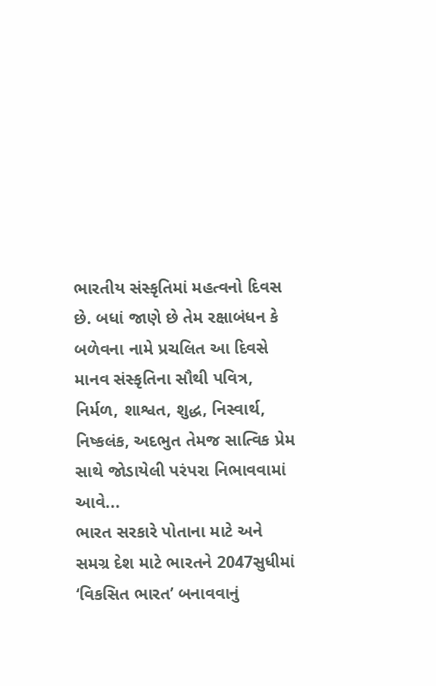ભારતીય સંસ્કૃતિમાં મહત્વનો દિવસ છે. બધાં જાણે છે તેમ રક્ષાબંધન કે બળેવના નામે પ્રચલિત આ દિવસે માનવ સંસ્કૃતિના સૌથી પવિત્ર, નિર્મળ, શાશ્વત, શુદ્ધ, નિસ્વાર્થ, નિષ્કલંક, અદભુત તેમજ સાત્વિક પ્રેમ સાથે જોડાયેલી પરંપરા નિભાવવામાં આવે...
ભારત સરકારે પોતાના માટે અને સમગ્ર દેશ માટે ભારતને 2047સુધીમાં ‘વિકસિત ભારત’ બનાવવાનું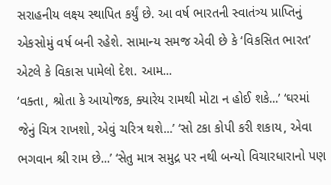સરાહનીય લક્ષ્ય સ્થાપિત કર્યું છે. આ વર્ષ ભારતની સ્વાતંત્ર્ય પ્રાપ્તિનું એકસોમું વર્ષ બની રહેશે. સામાન્ય સમજ એવી છે કે ‘વિકસિત ભારત’ એટલે કે વિકાસ પામેલો દેશ. આમ...
‘વક્તા, શ્રોતા કે આયોજક, ક્યારેય રામથી મોટા ન હોઈ શકે...’ ‘ઘરમાં જેનું ચિત્ર રાખશો, એવું ચરિત્ર થશે...’ ‘સો ટકા કોપી કરી શકાય, એવા ભગવાન શ્રી રામ છે...’ ‘સેતુ માત્ર સમુદ્ર પર નથી બન્યો વિચારધારાનો પણ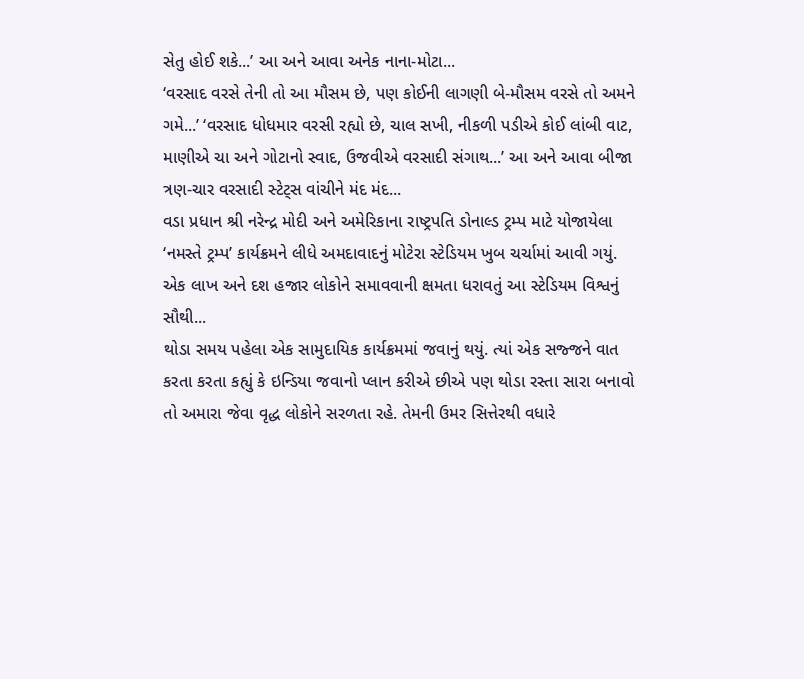સેતુ હોઈ શકે...’ આ અને આવા અનેક નાના-મોટા...
‘વરસાદ વરસે તેની તો આ મૌસમ છે, પણ કોઈની લાગણી બે-મૌસમ વરસે તો અમને ગમે...’ ‘વરસાદ ધોધમાર વરસી રહ્યો છે, ચાલ સખી, નીકળી પડીએ કોઈ લાંબી વાટ, માણીએ ચા અને ગોટાનો સ્વાદ, ઉજવીએ વરસાદી સંગાથ...’ આ અને આવા બીજા ત્રણ-ચાર વરસાદી સ્ટેટ્સ વાંચીને મંદ મંદ...
વડા પ્રધાન શ્રી નરેન્દ્ર મોદી અને અમેરિકાના રાષ્ટ્રપતિ ડોનાલ્ડ ટ્રમ્પ માટે યોજાયેલા ‘નમસ્તે ટ્રમ્પ’ કાર્યક્રમને લીધે અમદાવાદનું મોટેરા સ્ટેડિયમ ખુબ ચર્ચામાં આવી ગયું. એક લાખ અને દશ હજાર લોકોને સમાવવાની ક્ષમતા ધરાવતું આ સ્ટેડિયમ વિશ્વનું સૌથી...
થોડા સમય પહેલા એક સામુદાયિક કાર્યક્રમમાં જવાનું થયું. ત્યાં એક સજ્જને વાત કરતા કરતા કહ્યું કે ઇન્ડિયા જવાનો પ્લાન કરીએ છીએ પણ થોડા રસ્તા સારા બનાવો તો અમારા જેવા વૃદ્ધ લોકોને સરળતા રહે. તેમની ઉમર સિત્તેરથી વધારે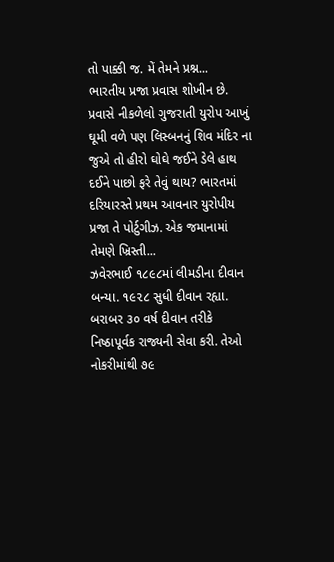તો પાક્કી જ. મેં તેમને પ્રશ્ન...
ભારતીય પ્રજા પ્રવાસ શોખીન છે. પ્રવાસે નીકળેલો ગુજરાતી યુરોપ આખું ઘૂમી વળે પણ લિસ્બનનું શિવ મંદિર ના જુએ તો હીરો ઘોઘે જઈને ડેલે હાથ દઈને પાછો ફરે તેવું થાય? ભારતમાં દરિયારસ્તે પ્રથમ આવનાર યુરોપીય પ્રજા તે પોર્ટુગીઝ. એક જમાનામાં તેમણે ખ્રિસ્તી...
ઝવેરભાઈ ૧૮૯૮માં લીમડીના દીવાન બન્યા. ૧૯૨૮ સુધી દીવાન રહ્યા. બરાબર ૩૦ વર્ષ દીવાન તરીકે નિષ્ઠાપૂર્વક રાજ્યની સેવા કરી. તેઓ નોકરીમાંથી ૭૯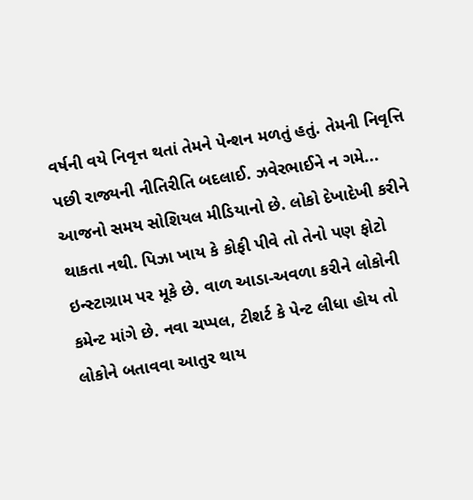વર્ષની વયે નિવૃત્ત થતાં તેમને પેન્શન મળતું હતું. તેમની નિવૃત્તિ પછી રાજ્યની નીતિરીતિ બદલાઈ. ઝવેરભાઈને ન ગમે...
આજનો સમય સોશિયલ મીડિયાનો છે. લોકો દેખાદેખી કરીને થાકતા નથી. પિઝા ખાય કે કોફી પીવે તો તેનો પણ ફોટો ઇન્સ્ટાગ્રામ પર મૂકે છે. વાળ આડા-અવળા કરીને લોકોની કમેન્ટ માંગે છે. નવા ચપ્પલ, ટીશર્ટ કે પેન્ટ લીધા હોય તો લોકોને બતાવવા આતુર થાય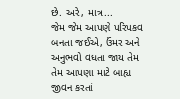છે. અરે, માત્ર...
જેમ જેમ આપણે પરિપકવ બનતા જઈએ, ઉંમર અને અનુભવો વધતા જાય તેમ તેમ આપણા માટે બાહ્ય જીવન કરતાં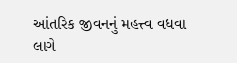આંતરિક જીવનનું મહત્ત્વ વધવા લાગે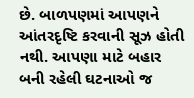છે. બાળપણમાં આપણને આંતરદૃષ્ટિ કરવાની સૂઝ હોતી નથી. આપણા માટે બહાર બની રહેલી ઘટનાઓ જ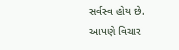સર્વસ્વ હોય છે. આપણે વિચાર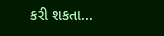કરી શકતા...